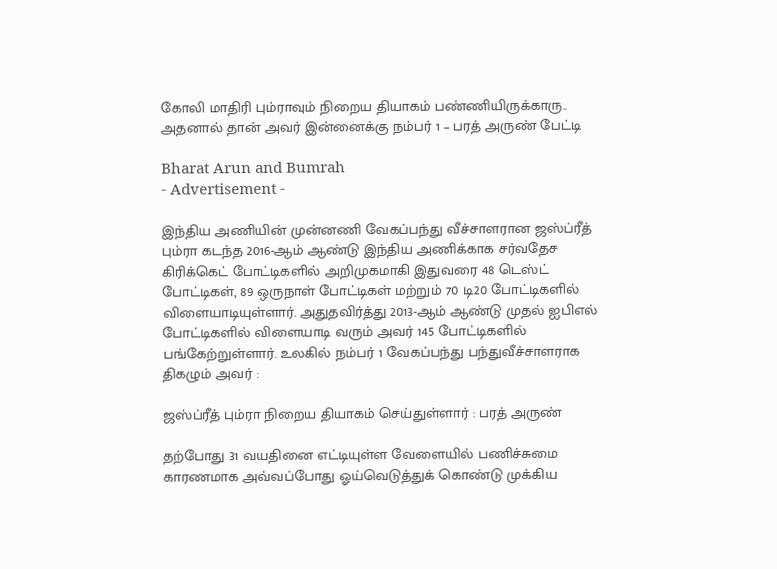கோலி மாதிரி பும்ராவும் நிறைய தியாகம் பண்ணியிருக்காரு.. அதனால் தான் அவர் இன்னைக்கு நம்பர் 1 – பரத் அருண் பேட்டி

Bharat Arun and Bumrah
- Advertisement -

இந்திய அணியின் முன்னணி வேகப்பந்து வீச்சாளரான ஜஸ்ப்ரீத் பும்ரா கடந்த 2016-ஆம் ஆண்டு இந்திய அணிக்காக சர்வதேச கிரிக்கெட் போட்டிகளில் அறிமுகமாகி இதுவரை 48 டெஸ்ட் போட்டிகள், 89 ஒருநாள் போட்டிகள் மற்றும் 70 டி20 போட்டிகளில் விளையாடியுள்ளார். அதுதவிர்த்து 2013-ஆம் ஆண்டு முதல் ஐபிஎல் போட்டிகளில் விளையாடி வரும் அவர் 145 போட்டிகளில் பங்கேற்றுள்ளார். உலகில் நம்பர் 1 வேகப்பந்து பந்துவீச்சாளராக திகழும் அவர் :

ஜஸ்ப்ரீத் பும்ரா நிறைய தியாகம் செய்துள்ளார் : பரத் அருண்

தற்போது 31 வயதினை எட்டியுள்ள வேளையில் பணிச்சுமை காரணமாக அவ்வப்போது ஓய்வெடுத்துக் கொண்டு முக்கிய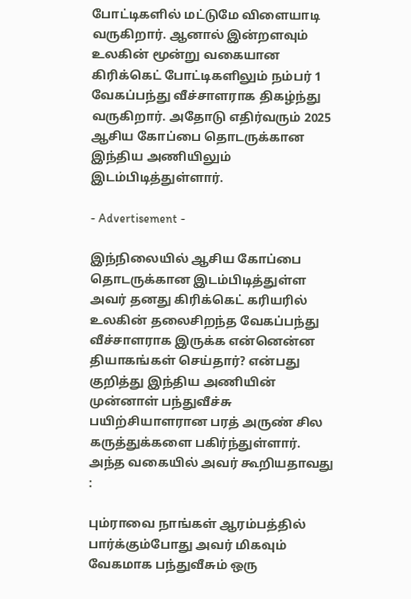போட்டிகளில் மட்டுமே விளையாடி வருகிறார். ஆனால் இன்றளவும் உலகின் மூன்று வகையான கிரிக்கெட் போட்டிகளிலும் நம்பர் 1 வேகப்பந்து வீச்சாளராக திகழ்ந்து வருகிறார். அதோடு எதிர்வரும் 2025 ஆசிய கோப்பை தொடருக்கான இந்திய அணியிலும் இடம்பிடித்துள்ளார்.

- Advertisement -

இந்நிலையில் ஆசிய கோப்பை தொடருக்கான இடம்பிடித்துள்ள அவர் தனது கிரிக்கெட் கரியரில் உலகின் தலைசிறந்த வேகப்பந்து வீச்சாளராக இருக்க என்னென்ன தியாகங்கள் செய்தார்? என்பது குறித்து இந்திய அணியின் முன்னாள் பந்துவீச்சு பயிற்சியாளரான பரத் அருண் சில கருத்துக்களை பகிர்ந்துள்ளார். அந்த வகையில் அவர் கூறியதாவது :

பும்ராவை நாங்கள் ஆரம்பத்தில் பார்க்கும்போது அவர் மிகவும் வேகமாக பந்துவீசும் ஒரு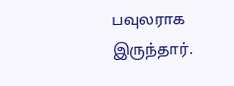பவுலராக இருந்தார்.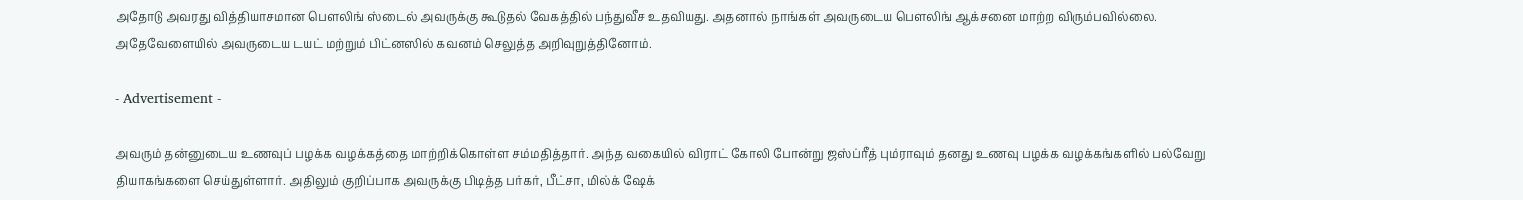அதோடு அவரது வித்தியாசமான பௌலிங் ஸ்டைல் அவருக்கு கூடுதல் வேகத்தில் பந்துவீச உதவியது. அதனால் நாங்கள் அவருடைய பௌலிங் ஆக்சனை மாற்ற விரும்பவில்லை. அதேவேளையில் அவருடைய டயட் மற்றும் பிட்னஸில் கவனம் செலுத்த அறிவுறுத்தினோம்.

- Advertisement -

அவரும் தன்னுடைய உணவுப் பழக்க வழக்கத்தை மாற்றிக்கொள்ள சம்மதித்தார். அந்த வகையில் விராட் கோலி போன்று ஜஸ்ப்ரீத் பும்ராவும் தனது உணவு பழக்க வழக்கங்களில் பல்வேறு தியாகங்களை செய்துள்ளார். அதிலும் குறிப்பாக அவருக்கு பிடித்த பர்கர், பீட்சா, மில்க் ஷேக்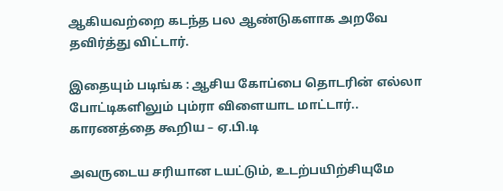ஆகியவற்றை கடந்த பல ஆண்டுகளாக அறவே தவிர்த்து விட்டார்.

இதையும் படிங்க : ஆசிய கோப்பை தொடரின் எல்லா போட்டிகளிலும் பும்ரா விளையாட மாட்டார்.. காரணத்தை கூறிய – ஏ.பி.டி

அவருடைய சரியான டயட்டும், உடற்பயிற்சியுமே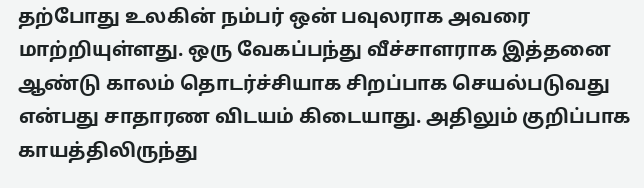தற்போது உலகின் நம்பர் ஒன் பவுலராக அவரை மாற்றியுள்ளது. ஒரு வேகப்பந்து வீச்சாளராக இத்தனை ஆண்டு காலம் தொடர்ச்சியாக சிறப்பாக செயல்படுவது என்பது சாதாரண விடயம் கிடையாது. அதிலும் குறிப்பாக காயத்திலிருந்து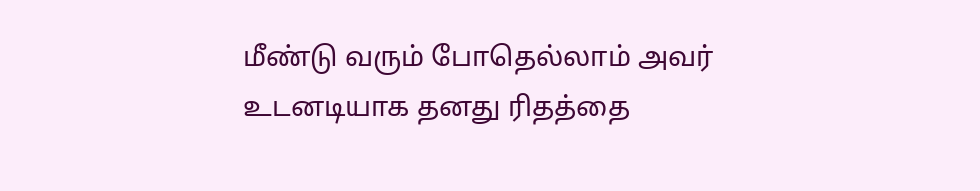மீண்டு வரும் போதெல்லாம் அவர் உடனடியாக தனது ரிதத்தை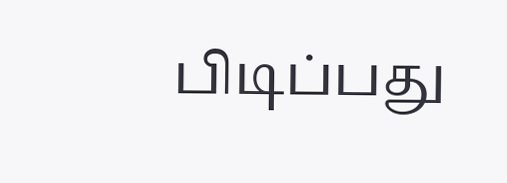பிடிப்பது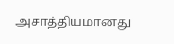அசாத்தியமானது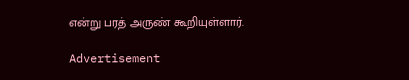என்று பரத் அருண் கூறியுள்ளார்.

Advertisement